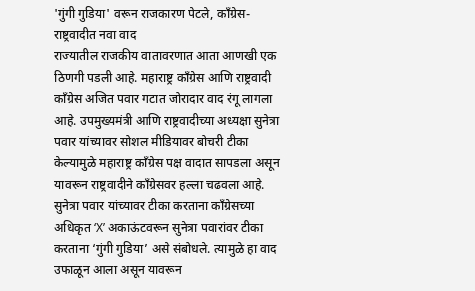'गुंगी गुडिया' वरून राजकारण पेटले, काँग्रेस-राष्ट्रवादीत नवा वाद
राज्यातील राजकीय वातावरणात आता आणखी एक ठिणगी पडली आहे. महाराष्ट्र काँग्रेस आणि राष्ट्रवादी काँग्रेस अजित पवार गटात जोरादार वाद रंगू लागला आहे. उपमुख्यमंत्री आणि राष्ट्रवादीच्या अध्यक्षा सुनेत्रा पवार यांच्यावर सोशल मीडियावर बोचरी टीका केल्यामुळे महाराष्ट्र काँग्रेस पक्ष वादात सापडला असून यावरून राष्ट्रवादीने काँग्रेसवर हल्ला चढवला आहे.
सुनेत्रा पवार यांच्यावर टीका करताना काँग्रेसच्या अधिकृत ‘X’ अकाऊंटवरून सुनेत्रा पवारांवर टीका करताना ‘गुंगी गुडिया’ असे संबोधले. त्यामुळे हा वाद उफाळून आला असून यावरून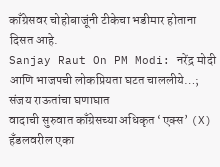काँग्रेसवर चोहोबाजूंनी टीकेचा भडीमार होताना दिसत आहे.
Sanjay Raut On PM Modi: नरेंद्र मोदी आणि भाजपची लोकप्रियता घटत चाललीये…; संजय राऊतांचा घणाघात
वादाची सुरुवात काँग्रेसच्या अधिकृत ‘एक्स’ (X) हँडलवरील एका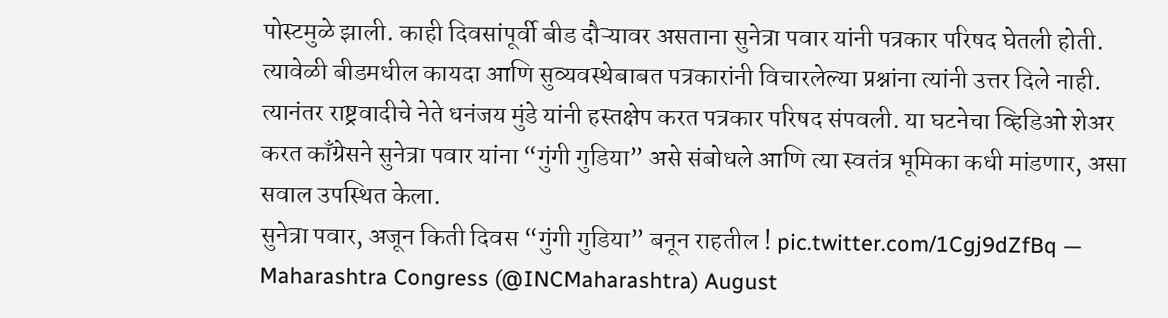पोस्टमुळे झाली. काही दिवसांपूर्वी बीड दौऱ्यावर असताना सुनेत्रा पवार यांनी पत्रकार परिषद घेतली होती. त्यावेळी बीडमधील कायदा आणि सुव्यवस्थेबाबत पत्रकारांनी विचारलेल्या प्रश्नांना त्यांनी उत्तर दिले नाही. त्यानंतर राष्ट्रवादीचे नेते धनंजय मुंडे यांनी हस्तक्षेप करत पत्रकार परिषद संपवली. या घटनेचा व्हिडिओ शेअर करत काँग्रेसने सुनेत्रा पवार यांना “गुंगी गुडिया” असे संबोधले आणि त्या स्वतंत्र भूमिका कधी मांडणार, असा सवाल उपस्थित केला.
सुनेत्रा पवार, अजून किती दिवस “गुंगी गुडिया” बनून राहतील ! pic.twitter.com/1Cgj9dZfBq — Maharashtra Congress (@INCMaharashtra) August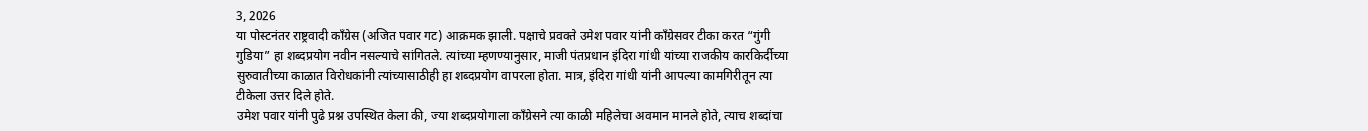3, 2026
या पोस्टनंतर राष्ट्रवादी काँग्रेस (अजित पवार गट) आक्रमक झाली. पक्षाचे प्रवक्ते उमेश पवार यांनी काँग्रेसवर टीका करत “गुंगी गुडिया” हा शब्दप्रयोग नवीन नसल्याचे सांगितले. त्यांच्या म्हणण्यानुसार, माजी पंतप्रधान इंदिरा गांधी यांच्या राजकीय कारकिर्दीच्या सुरुवातीच्या काळात विरोधकांनी त्यांच्यासाठीही हा शब्दप्रयोग वापरला होता. मात्र, इंदिरा गांधी यांनी आपल्या कामगिरीतून त्या टीकेला उत्तर दिले होते.
उमेश पवार यांनी पुढे प्रश्न उपस्थित केला की, ज्या शब्दप्रयोगाला काँग्रेसने त्या काळी महिलेचा अवमान मानले होते, त्याच शब्दांचा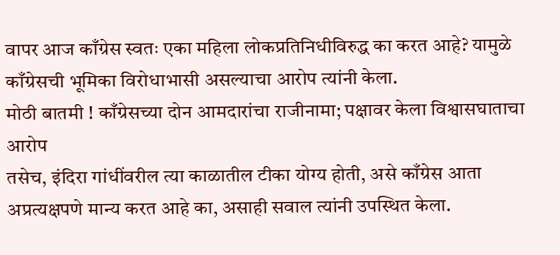वापर आज काँग्रेस स्वतः एका महिला लोकप्रतिनिधीविरुद्ध का करत आहे? यामुळे काँग्रेसची भूमिका विरोधाभासी असल्याचा आरोप त्यांनी केला.
मोठी बातमी ! काँग्रेसच्या दोन आमदारांचा राजीनामा; पक्षावर केला विश्वासघाताचा आरोप
तसेच, इंदिरा गांधींवरील त्या काळातील टीका योग्य होती, असे काँग्रेस आता अप्रत्यक्षपणे मान्य करत आहे का, असाही सवाल त्यांनी उपस्थित केला.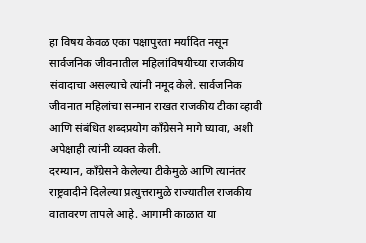हा विषय केवळ एका पक्षापुरता मर्यादित नसून सार्वजनिक जीवनातील महिलांविषयीच्या राजकीय संवादाचा असल्याचे त्यांनी नमूद केले. सार्वजनिक जीवनात महिलांचा सन्मान राखत राजकीय टीका व्हावी आणि संबंधित शब्दप्रयोग काँग्रेसने मागे घ्यावा, अशी अपेक्षाही त्यांनी व्यक्त केली.
दरम्यान, काँग्रेसने केलेल्या टीकेमुळे आणि त्यानंतर राष्ट्रवादीने दिलेल्या प्रत्युत्तरामुळे राज्यातील राजकीय वातावरण तापले आहे. आगामी काळात या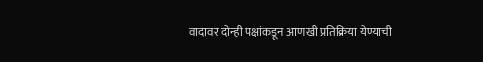वादावर दोन्ही पक्षांकडून आणखी प्रतिक्रिया येण्याची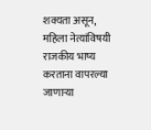शक्यता असून, महिला नेत्यांविषयी राजकीय भाष्य करताना वापरल्या जाणाऱ्या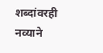शब्दांवरही नव्याने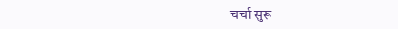चर्चा सुरू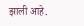झाली आहे.